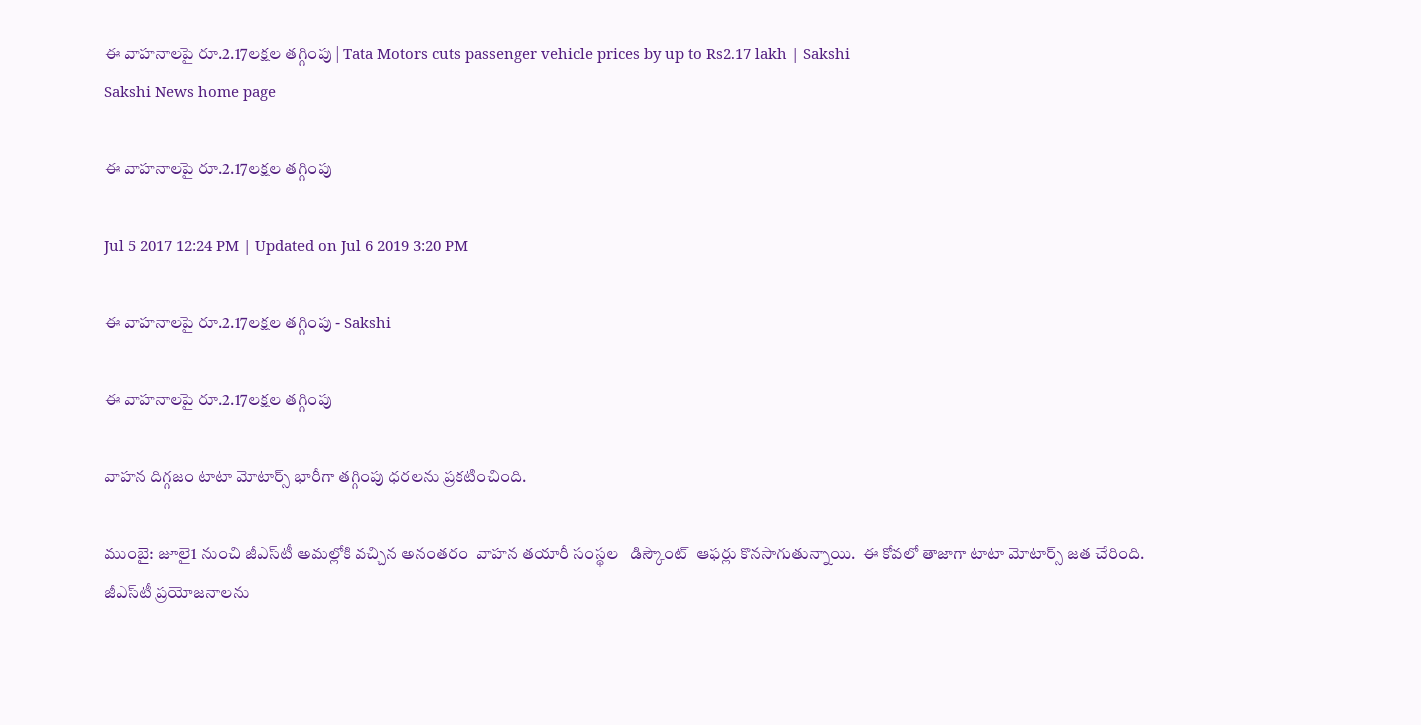ఈ వాహనాలపై రూ.2.17లక్షల తగ్గింపు | Tata Motors cuts passenger vehicle prices by up to Rs2.17 lakh | Sakshi
Sakshi News home page

ఈ వాహనాలపై రూ.2.17లక్షల తగ్గింపు

Jul 5 2017 12:24 PM | Updated on Jul 6 2019 3:20 PM

ఈ వాహనాలపై రూ.2.17లక్షల తగ్గింపు - Sakshi

ఈ వాహనాలపై రూ.2.17లక్షల తగ్గింపు

వాహన దిగ్గజం టాటా మోటార్స్‌ భారీగా తగ్గింపు ధరలను ప్రకటించింది.

ముంబై: జూలై1 నుంచి జీఎస్‌టీ అమల్లోకి వచ్చిన అనంతరం  వాహన తయారీ సంస్థల   డిస్కౌంట్‌  ఆఫర్లు కొనసాగుతున్నాయి.  ఈ కోవలో తాజాగా టాటా మోటార్స్‌ జత చేరింది. జీఎస్‌టీ ప్రయోజనాలను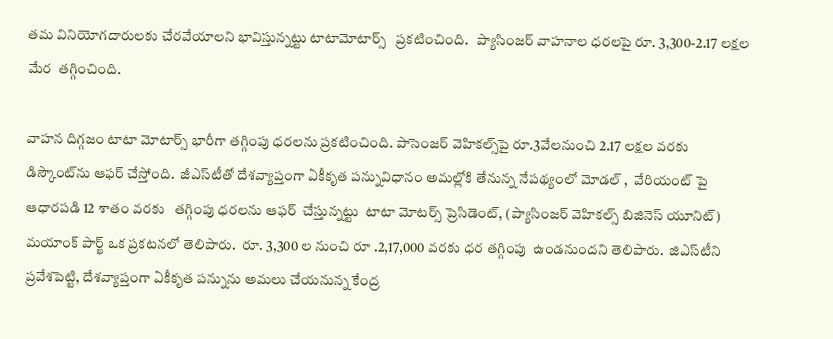తమ వినియోగదారులకు చేరవేయాలని భావిస్తున్నట్టు టాటామోటార్స్   ప్రకటించింది.   ప్యాసింజర్ వాహనాల ధరలపై రూ. 3,300-2.17 లక్షల మేర  తగ్గించింది.

వాహన దిగ్గజం టాటా మోటార్స్‌ భారీగా తగ్గింపు ధరలను ప్రకటించింది. పాసెంజర్‌ వెహికల్స్‌పై రూ.3వేలనుంచి 2.17 లక్షల వరకు  డిస్కౌంట్‌ను ఆఫర్‌ చేస్తోంది.  జీఎస్‌టీతో దేశవ్యాప్తంగా ఏకీకృత పన్నువిధానం అమల్లోకి తేనున్న నేపథ్యంలో మోడల్ ,  వేరియంట్ పై ఆధారపడి 12 శాతం వరకు   తగ్గింపు ధరలను ఆఫర్‌  చేస్తున్నట్టు  టాటా మోటర్స్ ప్రెసిడెంట్, (ప్యాసింజర్ వెహికల్స్ బిజినెస్ యూనిట్) మయాంక్ పార్ఖ్ ఒక ప్రకటనలో తెలిపారు.  రూ. 3,300 ల నుంచి రూ .2,17,000 వరకు ధర తగ్గింపు  ఉండనుందని తెలిపారు.  జిఎస్‌టీని ప్రవేశపెట్టి, దేశవ్యాప్తంగా ఏకీకృత పన్నును అమలు చేయనున్న కేంద్ర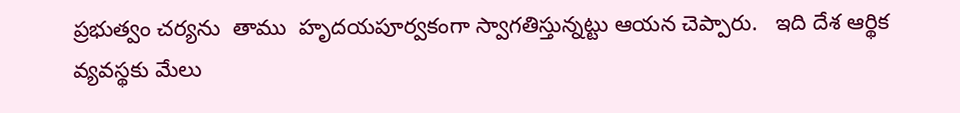ప్రభుత్వం చర్యను  తాము  హృదయపూర్వకంగా స్వాగతిస్తున్నట్టు ఆయన చెప్పారు.   ఇది దేశ ఆర్థిక వ్యవస్థకు మేలు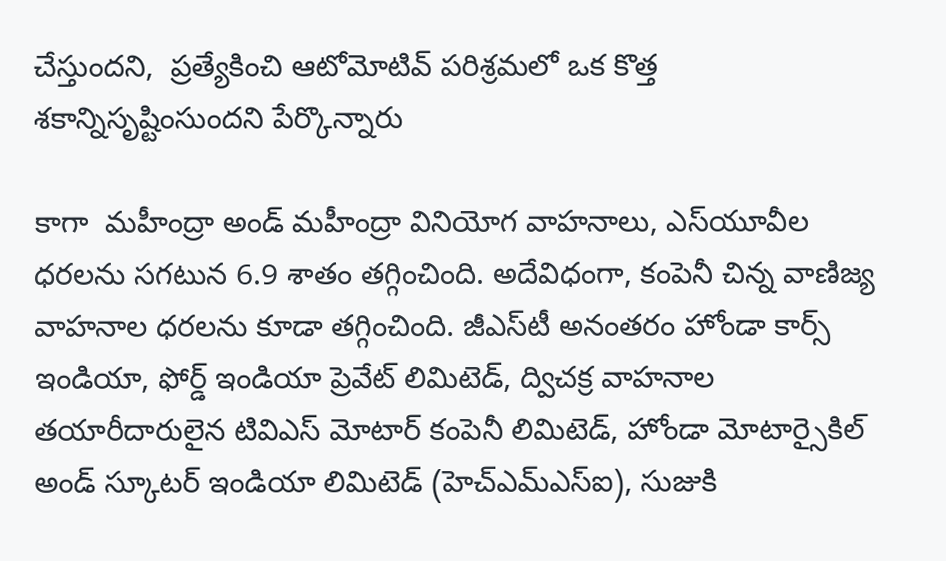చేస్తుందని,  ప్రత్యేకించి ఆటోమోటివ్ పరిశ్రమలో ఒక కొత్త శకాన్నిసృష్టింసుందని పేర్కొన్నారు

కాగా  మహీంద్రా అండ్‌ మహీంద్రా వినియోగ వాహనాలు, ఎస్‌యూవీల ధరలను సగటున 6.9 శాతం తగ్గించింది. అదేవిధంగా, కంపెనీ చిన్న వాణిజ్య వాహనాల ధరలను కూడా తగ్గించింది. జీఎస్‌టీ అనంతరం హోండా కార్స్ ఇండియా, ఫోర్డ్ ఇండియా ప్రెవేట్‌ లిమిటెడ్, ద్విచక్ర వాహనాల తయారీదారులైన టివిఎస్ మోటార్ కంపెనీ లిమిటెడ్, హోండా మోటార్సైకిల్ అండ్ స్కూటర్ ఇండియా లిమిటెడ్ (హెచ్ఎమ్ఎస్ఐ), సుజుకి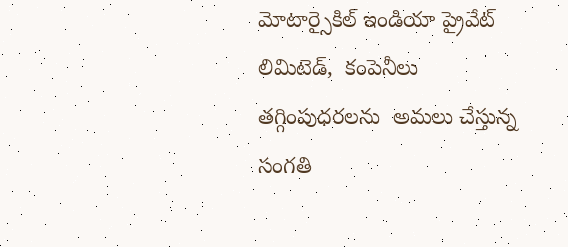మోటార్సైకిల్ ఇండియా ప్రైవేట్ లిమిటెడ్,  కంపెనీలు తగ్గింపుధరలను  అమలు చేస్తున్న సంగతి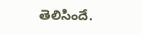తెలిసిందే.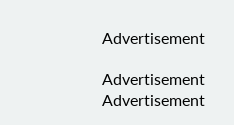Advertisement

Advertisement
Advertisement